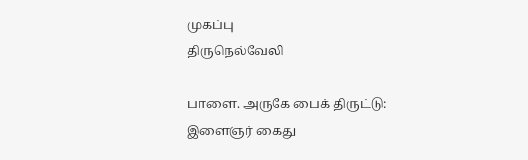முகப்பு
திருநெல்வேலி

பாளை. அருகே பைக் திருட்டு: இளைஞர் கைது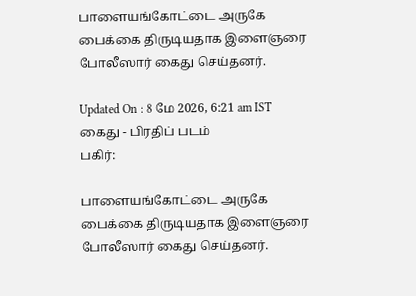பாளையங்கோட்டை அருகே பைக்கை திருடியதாக இளைஞரை போலீஸார் கைது செய்தனர்.

Updated On : 8 மே 2026, 6:21 am IST
கைது - பிரதிப் படம்
பகிர்:

பாளையங்கோட்டை அருகே பைக்கை திருடியதாக இளைஞரை போலீஸார் கைது செய்தனர்.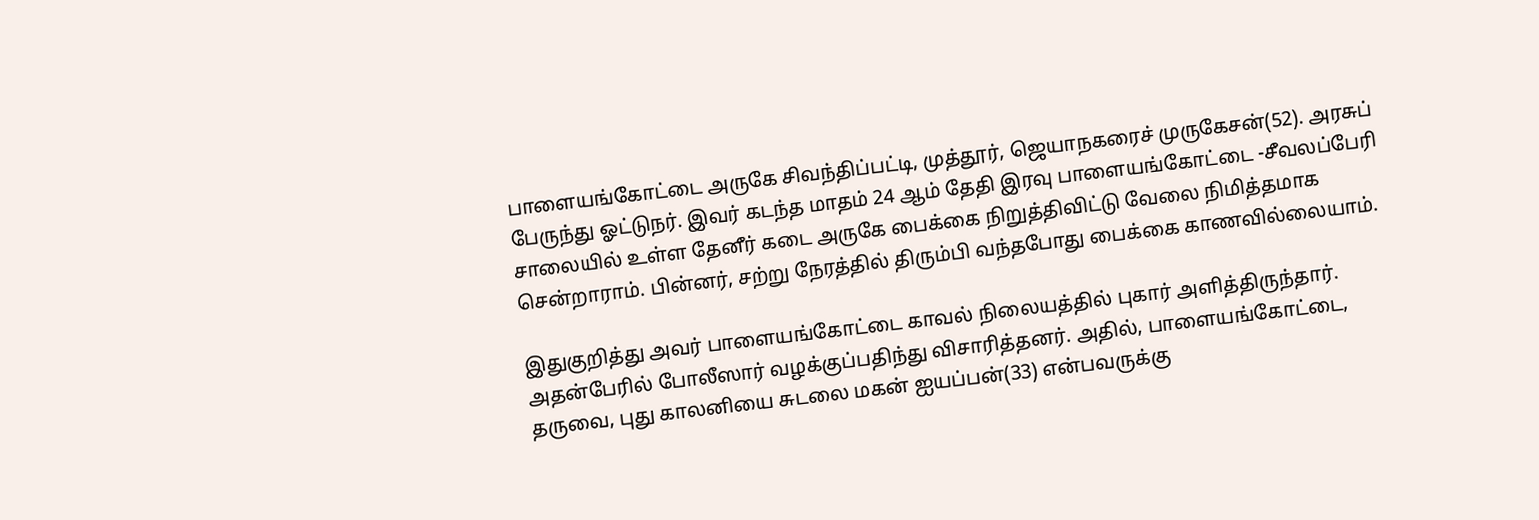பாளையங்கோட்டை அருகே சிவந்திப்பட்டி, முத்தூர், ஜெயாநகரைச் முருகேசன்(52). அரசுப் பேருந்து ஓட்டுநர். இவர் கடந்த மாதம் 24 ஆம் தேதி இரவு பாளையங்கோட்டை -சீவலப்பேரி சாலையில் உள்ள தேனீர் கடை அருகே பைக்கை நிறுத்திவிட்டு வேலை நிமித்தமாக சென்றாராம். பின்னர், சற்று நேரத்தில் திரும்பி வந்தபோது பைக்கை காணவில்லையாம்.

இதுகுறித்து அவர் பாளையங்கோட்டை காவல் நிலையத்தில் புகார் அளித்திருந்தார். அதன்பேரில் போலீஸார் வழக்குப்பதிந்து விசாரித்தனர். அதில், பாளையங்கோட்டை, தருவை, புது காலனியை சுடலை மகன் ஐயப்பன்(33) என்பவருக்கு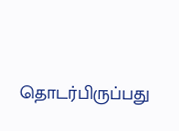தொடர்பிருப்பது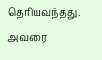தெரியவந்தது. அவரை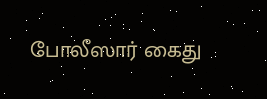போலீஸார் கைது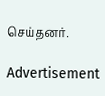செய்தனர்.

Advertisement